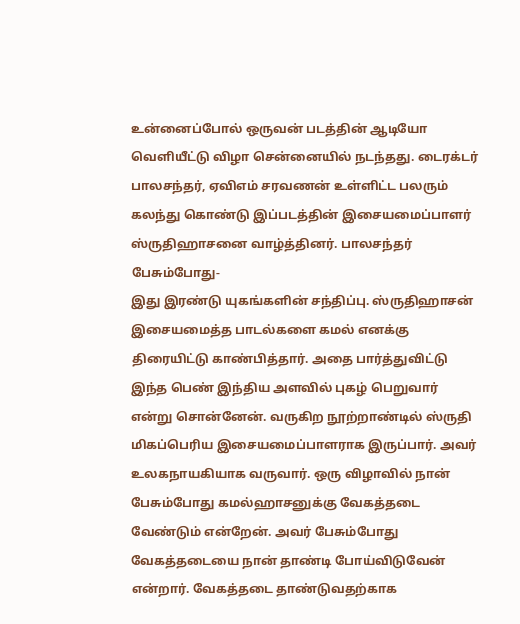உன்னைப்போல் ஒருவன் படத்தின் ஆடியோ வெளியீட்டு விழா சென்னையில் நடந்தது. டைரக்டர் பாலசந்தர், ஏவிஎம் சரவணன் உள்ளிட்ட பலரும் கலந்து கொண்டு இப்படத்தின் இசையமைப்பாளர் ஸ்ருதிஹாசனை வாழ்த்தினர். பாலசந்தர் பேசும்போது-
இது இரண்டு யுகங்களின் சந்திப்பு. ஸ்ருதிஹாசன் இசையமைத்த பாடல்களை கமல் எனக்கு திரையிட்டு காண்பித்தார். அதை பார்த்துவிட்டு இந்த பெண் இந்திய அளவில் புகழ் பெறுவார் என்று சொன்னேன். வருகிற நூற்றாண்டில் ஸ்ருதி மிகப்பெரிய இசையமைப்பாளராக இருப்பார். அவர் உலகநாயகியாக வருவார். ஒரு விழாவில் நான் பேசும்போது கமல்ஹாசனுக்கு வேகத்தடை வேண்டும் என்றேன். அவர் பேசும்போது வேகத்தடையை நான் தாண்டி போய்விடுவேன் என்றார். வேகத்தடை தாண்டுவதற்காக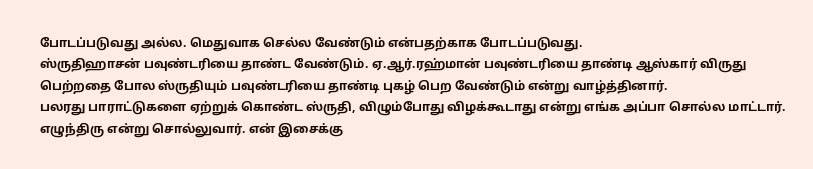போடப்படுவது அல்ல. மெதுவாக செல்ல வேண்டும் என்பதற்காக போடப்படுவது.
ஸ்ருதிஹாசன் பவுண்டரியை தாண்ட வேண்டும். ஏ.ஆர்.ரஹ்மான் பவுண்டரியை தாண்டி ஆஸ்கார் விருது பெற்றதை போல ஸ்ருதியும் பவுண்டரியை தாண்டி புகழ் பெற வேண்டும் என்று வாழ்த்தினார்.
பலரது பாராட்டுகளை ஏற்றுக் கொண்ட ஸ்ருதி, விழும்போது விழக்கூடாது என்று எங்க அப்பா சொல்ல மாட்டார். எழுந்திரு என்று சொல்லுவார். என் இசைக்கு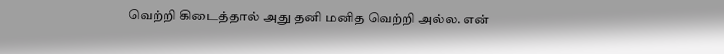வெற்றி கிடைத்தால் அது தனி மனித வெற்றி அல்ல. என்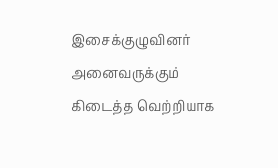இசைக்குழுவினர் அனைவருக்கும் கிடைத்த வெற்றியாக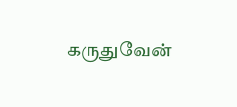கருதுவேன்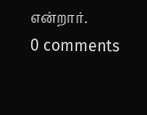என்றார்.
0 comments